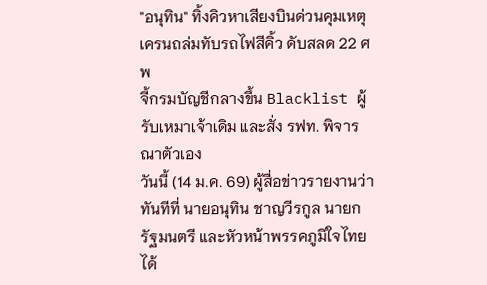"อนุทิน" ทิ้งคิวหาเสียงบินด่วนคุมเหตุเครนถล่มทับรถไฟสีคิ้ว ดับสลด 22 ศพ
จี้กรมบัญชีกลางขึ้น Blacklist ผู้รับเหมาเจ้าเดิม และสั่ง รฟท. พิจารณาตัวเอง
วันนี้ (14 ม.ค. 69) ผู้สื่อข่าวรายงานว่า ทันทีที่ นายอนุทิน ชาญวีรกูล นายกรัฐมนตรี และหัวหน้าพรรคภูมิใจไทย ได้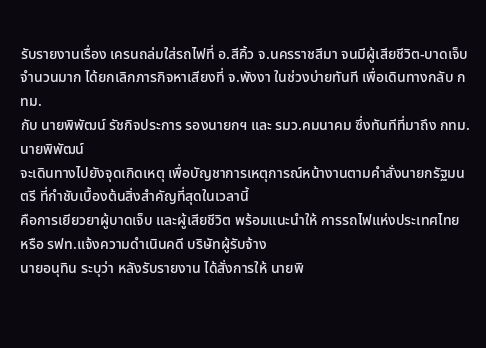รับรายงานเรื่อง เครนถล่มใส่รถไฟที่ อ.สีคิ้ว จ.นครราชสีมา จนมีผู้เสียชีวิต-บาดเจ็บจำนวนมาก ได้ยกเลิกภารกิจหาเสียงที่ จ.พังงา ในช่วงบ่ายทันที เพื่อเดินทางกลับ กทม.
กับ นายพิพัฒน์ รัชกิจประการ รองนายกฯ และ รมว.คมนาคม ซึ่งทันทีที่มาถึง กทม. นายพิพัฒน์
จะเดินทางไปยังจุดเกิดเหตุ เพื่อบัญชาการเหตุการณ์หน้างานตามคำสั่งนายกรัฐมนตรี ที่กำชับเบื้องต้นสิ่งสำคัญที่สุดในเวลานี้
คือการเยียวยาผู้บาดเจ็บ และผู้เสียชีวิต พร้อมแนะนำให้ การรถไฟแห่งประเทศไทย หรือ รฟท.แจ้งความดำเนินคดี บริษัทผู้รับจ้าง
นายอนุทิน ระบุว่า หลังรับรายงาน ได้สั่งการให้ นายพิ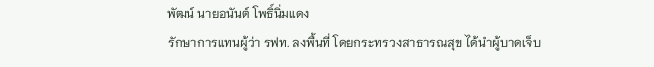พัฒน์ นายอนันต์ โพธิ์นิ่มแดง
รักษาการแทนผู้ว่า รฟท. ลงพื้นที่ โดยกระทรวงสาธารณสุข ได้นำผู้บาดเจ็บ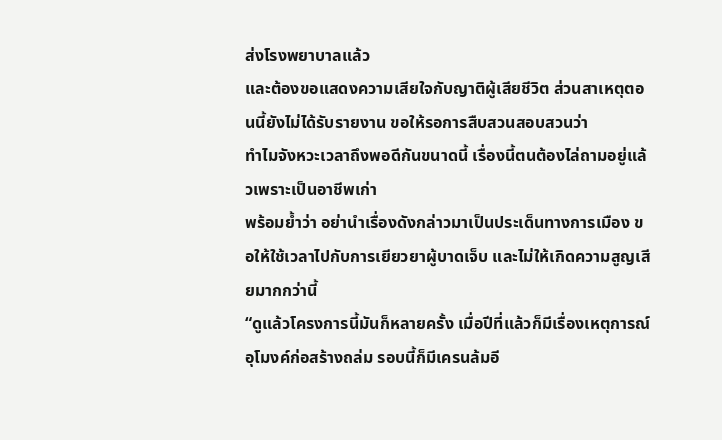ส่งโรงพยาบาลแล้ว
และต้องขอแสดงความเสียใจกับญาติผู้เสียชีวิต ส่วนสาเหตุตอนนี้ยังไม่ได้รับรายงาน ขอให้รอการสืบสวนสอบสวนว่า
ทำไมจังหวะเวลาถึงพอดีกันขนาดนี้ เรื่องนี้ตนต้องไล่ถามอยู่แล้วเพราะเป็นอาชีพเก่า
พร้อมย้ำว่า อย่านำเรื่องดังกล่าวมาเป็นประเด็นทางการเมือง ขอให้ใช้เวลาไปกับการเยียวยาผู้บาดเจ็บ และไม่ให้เกิดความสูญเสียมากกว่านี้
“ดูแล้วโครงการนี้มันก็หลายครั้ง เมื่อปีที่แล้วก็มีเรื่องเหตุการณ์อุโมงค์ก่อสร้างถล่ม รอบนี้ก็มีเครนล้มอี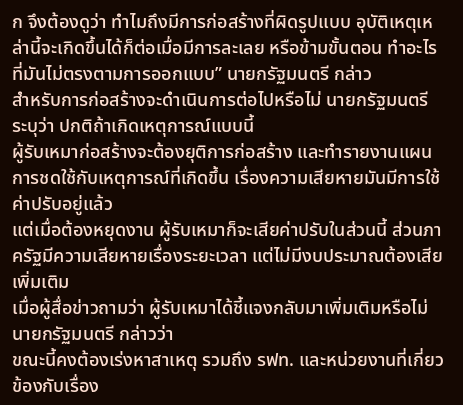ก จึงต้องดูว่า ทำไมถึงมีการก่อสร้างที่ผิดรูปแบบ อุบัติเหตุเหล่านี้จะเกิดขึ้นได้ก็ต่อเมื่อมีการละเลย หรือข้ามขั้นตอน ทำอะไรที่มันไม่ตรงตามการออกแบบ” นายกรัฐมนตรี กล่าว
สำหรับการก่อสร้างจะดำเนินการต่อไปหรือไม่ นายกรัฐมนตรี ระบุว่า ปกติถ้าเกิดเหตุการณ์แบบนี้
ผู้รับเหมาก่อสร้างจะต้องยุติการก่อสร้าง และทำรายงานแผนการชดใช้กับเหตุการณ์ที่เกิดขึ้น เรื่องความเสียหายมันมีการใช้ค่าปรับอยู่แล้ว
แต่เมื่อต้องหยุดงาน ผู้รับเหมาก็จะเสียค่าปรับในส่วนนี้ ส่วนภาครัฐมีความเสียหายเรื่องระยะเวลา แต่ไม่มีงบประมาณต้องเสียเพิ่มเติม
เมื่อผู้สื่อข่าวถามว่า ผู้รับเหมาได้ชี้แจงกลับมาเพิ่มเติมหรือไม่ นายกรัฐมนตรี กล่าวว่า
ขณะนี้คงต้องเร่งหาสาเหตุ รวมถึง รฟท. และหน่วยงานที่เกี่ยวข้องกับเรื่อง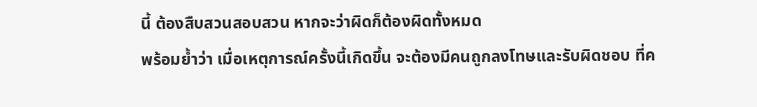นี้ ต้องสืบสวนสอบสวน หากจะว่าผิดก็ต้องผิดทั้งหมด
พร้อมย้ำว่า เมื่อเหตุการณ์ครั้งนี้เกิดขึ้น จะต้องมีคนถูกลงโทษและรับผิดชอบ ที่ค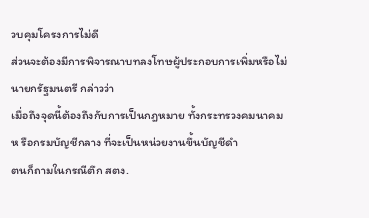วบคุมโครงการไม่ดี
ส่วนจะต้องมีการพิจารณาบทลงโทษผู้ประกอบการเพิ่มหรือไม่ นายกรัฐมนตรี กล่าวว่า
เมื่อถึงจุดนี้ต้องถึงกับการเป็นกฎหมาย ทั้งกระทรวงคมนาคมห รือกรมบัญชีกลาง ที่จะเป็นหน่วยงานขึ้นบัญชีดำ
ตนก็ถามในกรณีตึก สตง.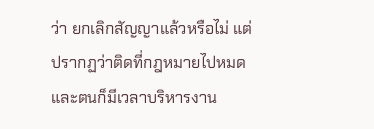ว่า ยกเลิกสัญญาแล้วหรือไม่ แต่ปรากฏว่าติดที่กฎหมายไปหมด
และตนก็มีเวลาบริหารงาน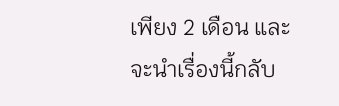เพียง 2 เดือน และจะนำเรื่องนี้กลับ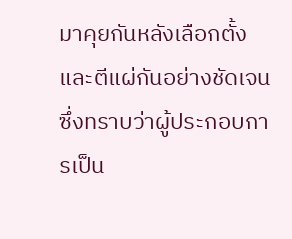มาคุยกันหลังเลือกตั้ง
และตีแผ่กันอย่างชัดเจน ซึ่งทราบว่าผู้ประกอบการเป็น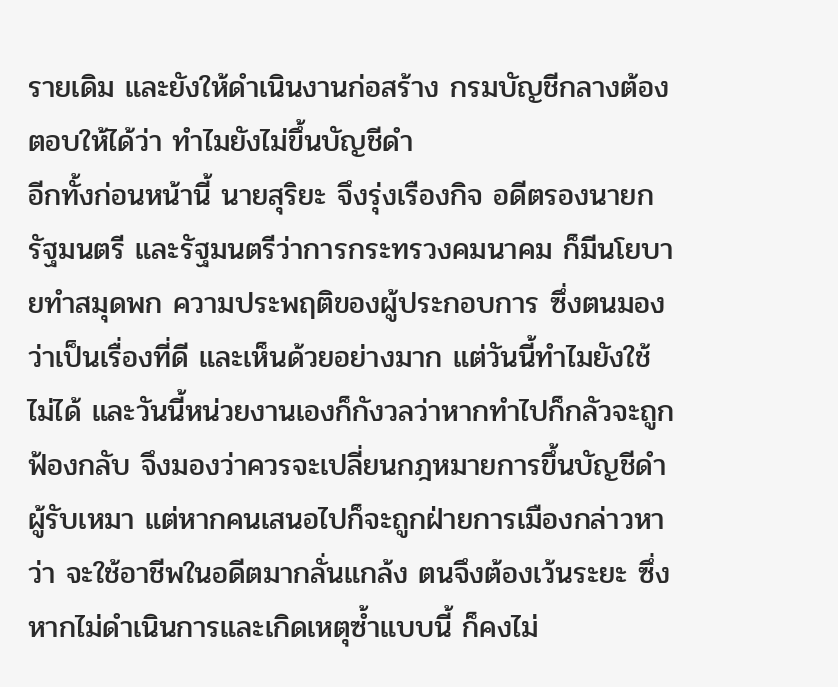รายเดิม และยังให้ดำเนินงานก่อสร้าง กรมบัญชีกลางต้องตอบให้ได้ว่า ทำไมยังไม่ขึ้นบัญชีดำ
อีกทั้งก่อนหน้านี้ นายสุริยะ จึงรุ่งเรืองกิจ อดีตรองนายกรัฐมนตรี และรัฐมนตรีว่าการกระทรวงคมนาคม ก็มีนโยบายทำสมุดพก ความประพฤติของผู้ประกอบการ ซึ่งตนมองว่าเป็นเรื่องที่ดี และเห็นด้วยอย่างมาก แต่วันนี้ทำไมยังใช้ไม่ได้ และวันนี้หน่วยงานเองก็กังวลว่าหากทำไปก็กลัวจะถูกฟ้องกลับ จึงมองว่าควรจะเปลี่ยนกฎหมายการขึ้นบัญชีดำผู้รับเหมา แต่หากคนเสนอไปก็จะถูกฝ่ายการเมืองกล่าวหาว่า จะใช้อาชีพในอดีตมากลั่นแกล้ง ตนจึงต้องเว้นระยะ ซึ่งหากไม่ดำเนินการและเกิดเหตุซ้ำแบบนี้ ก็คงไม่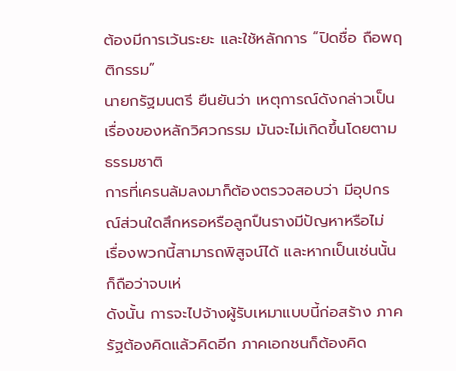ต้องมีการเว้นระยะ และใช้หลักการ “ปิดชื่อ ถือพฤติกรรม”
นายกรัฐมนตรี ยืนยันว่า เหตุการณ์ดังกล่าวเป็นเรื่องของหลักวิศวกรรม มันจะไม่เกิดขึ้นโดยตามธรรมชาติ
การที่เครนล้มลงมาก็ต้องตรวจสอบว่า มีอุปกรณ์ส่วนใดสึกหรอหรือลูกปืนรางมีปัญหาหรือไม่
เรื่องพวกนี้สามารถพิสูจน์ได้ และหากเป็นเช่นนั้นก็ถือว่าจบเห่
ดังนั้น การจะไปจ้างผู้รับเหมาแบบนี้ก่อสร้าง ภาครัฐต้องคิดแล้วคิดอีก ภาคเอกชนก็ต้องคิด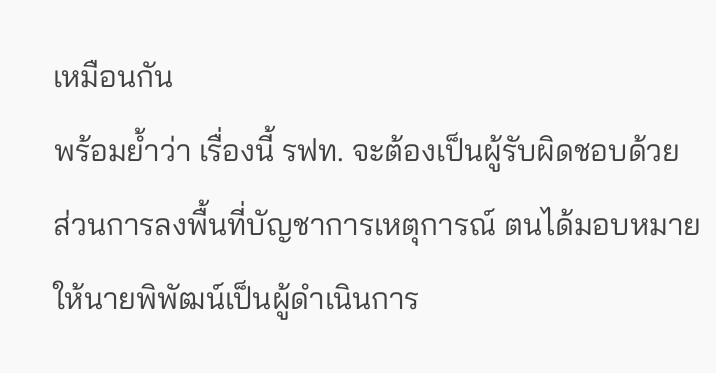เหมือนกัน
พร้อมย้ำว่า เรื่องนี้ รฟท. จะต้องเป็นผู้รับผิดชอบด้วย
ส่วนการลงพื้นที่บัญชาการเหตุการณ์ ตนได้มอบหมายให้นายพิพัฒน์เป็นผู้ดำเนินการ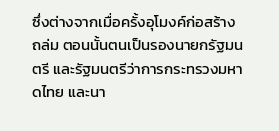ซึ่งต่างจากเมื่อครั้งอุโมงค์ก่อสร้างถล่ม ตอนนั้นตนเป็นรองนายกรัฐมนตรี และรัฐมนตรีว่าการกระทรวงมหาดไทย และนา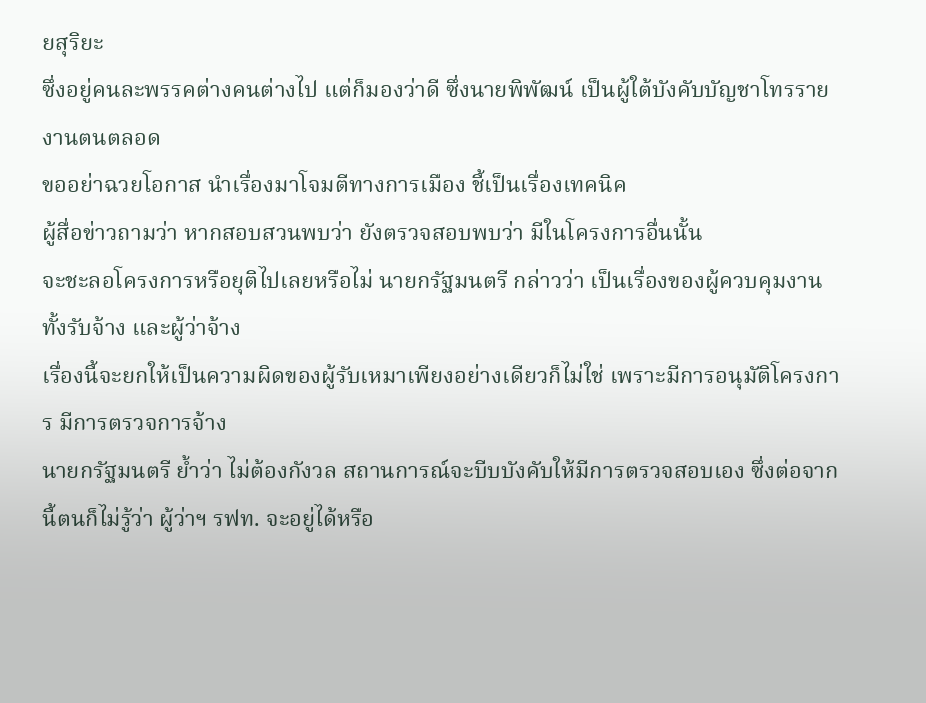ยสุริยะ
ซึ่งอยู่คนละพรรคต่างคนต่างไป แต่ก็มองว่าดี ซึ่งนายพิพัฒน์ เป็นผู้ใต้บังคับบัญชาโทรรายงานตนตลอด
ขออย่าฉวยโอกาส นำเรื่องมาโจมตีทางการเมือง ชี้เป็นเรื่องเทคนิค
ผู้สื่อข่าวถามว่า หากสอบสวนพบว่า ยังตรวจสอบพบว่า มีในโครงการอื่นนั้น
จะชะลอโครงการหรือยุติไปเลยหรือไม่ นายกรัฐมนตรี กล่าวว่า เป็นเรื่องของผู้ควบคุมงาน ทั้งรับจ้าง และผู้ว่าจ้าง
เรื่องนี้จะยกให้เป็นความผิดของผู้รับเหมาเพียงอย่างเดียวก็ไม่ใช่ เพราะมีการอนุมัติโครงการ มีการตรวจการจ้าง
นายกรัฐมนตรี ย้ำว่า ไม่ต้องกังวล สถานการณ์จะบีบบังคับให้มีการตรวจสอบเอง ซึ่งต่อจากนี้ตนก็ไม่รู้ว่า ผู้ว่าฯ รฟท. จะอยู่ได้หรือ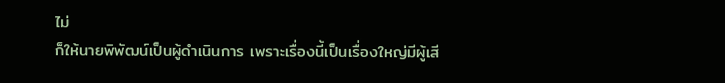ไม่
ก็ให้นายพิพัฒน์เป็นผู้ดำเนินการ เพราะเรื่องนี้เป็นเรื่องใหญ่มีผู้เสี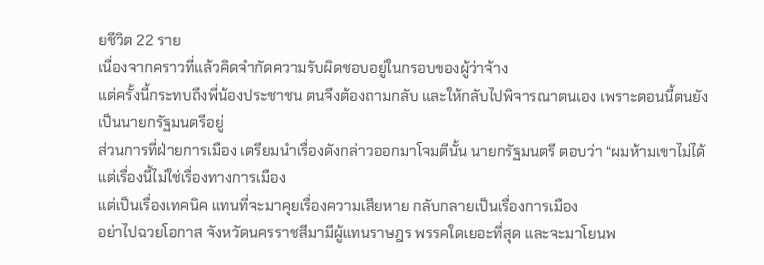ยชีวิต 22 ราย
เนื่องจากคราวที่แล้วคิดจำกัดความรับผิดชอบอยู่ในกรอบของผู้ว่าจ้าง
แต่ครั้งนี้กระทบถึงพี่น้องประชาชน ตนจึงต้องถามกลับ และให้กลับไปพิจารณาตนเอง เพราะตอนนี้ตนยังเป็นนายกรัฐมนตรีอยู่
ส่วนการที่ฝ่ายการเมือง เตรียมนำเรื่องดังกล่าวออกมาโจมตีนั้น นายกรัฐมนตรี ตอบว่า “ผมห้ามเขาไม่ได้ แต่เรื่องนี้ไม่ใช่เรื่องทางการเมือง
แต่เป็นเรื่องเทคนิค แทนที่จะมาคุยเรื่องความเสียหาย กลับกลายเป็นเรื่องการเมือง
อย่าไปฉวยโอกาส จังหวัดนครราชสีมามีผู้แทนราษฎร พรรคใดเยอะที่สุด และจะมาโยนพ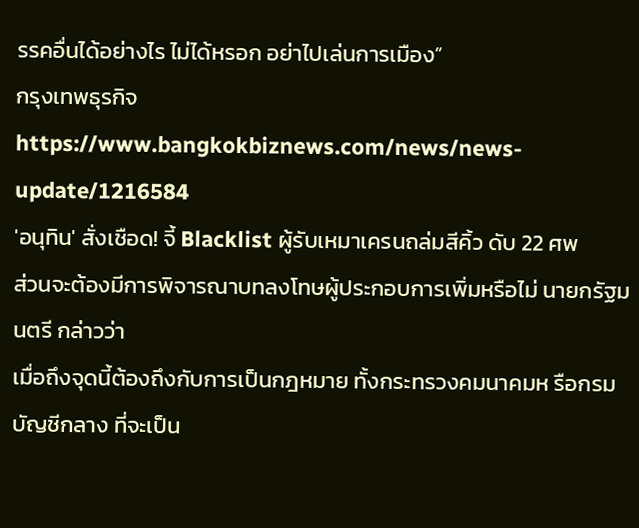รรคอื่นได้อย่างไร ไม่ได้หรอก อย่าไปเล่นการเมือง”
กรุงเทพธุรกิจ
https://www.bangkokbiznews.com/news/news-update/1216584
'อนุทิน' สั่งเชือด! จี้ Blacklist ผู้รับเหมาเครนถล่มสีคิ้ว ดับ 22 ศพ
ส่วนจะต้องมีการพิจารณาบทลงโทษผู้ประกอบการเพิ่มหรือไม่ นายกรัฐมนตรี กล่าวว่า
เมื่อถึงจุดนี้ต้องถึงกับการเป็นกฎหมาย ทั้งกระทรวงคมนาคมห รือกรมบัญชีกลาง ที่จะเป็น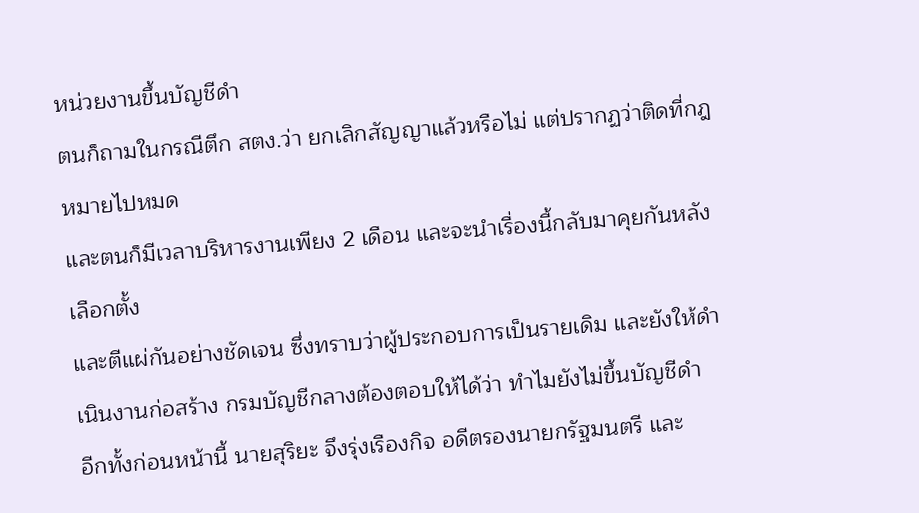หน่วยงานขึ้นบัญชีดำ
ตนก็ถามในกรณีตึก สตง.ว่า ยกเลิกสัญญาแล้วหรือไม่ แต่ปรากฏว่าติดที่กฎหมายไปหมด
และตนก็มีเวลาบริหารงานเพียง 2 เดือน และจะนำเรื่องนี้กลับมาคุยกันหลังเลือกตั้ง
และตีแผ่กันอย่างชัดเจน ซึ่งทราบว่าผู้ประกอบการเป็นรายเดิม และยังให้ดำเนินงานก่อสร้าง กรมบัญชีกลางต้องตอบให้ได้ว่า ทำไมยังไม่ขึ้นบัญชีดำ
อีกทั้งก่อนหน้านี้ นายสุริยะ จึงรุ่งเรืองกิจ อดีตรองนายกรัฐมนตรี และ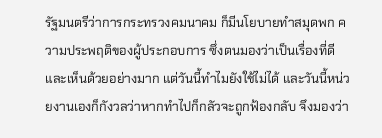รัฐมนตรีว่าการกระทรวงคมนาคม ก็มีนโยบายทำสมุดพก ความประพฤติของผู้ประกอบการ ซึ่งตนมองว่าเป็นเรื่องที่ดี และเห็นด้วยอย่างมาก แต่วันนี้ทำไมยังใช้ไม่ได้ และวันนี้หน่วยงานเองก็กังวลว่าหากทำไปก็กลัวจะถูกฟ้องกลับ จึงมองว่า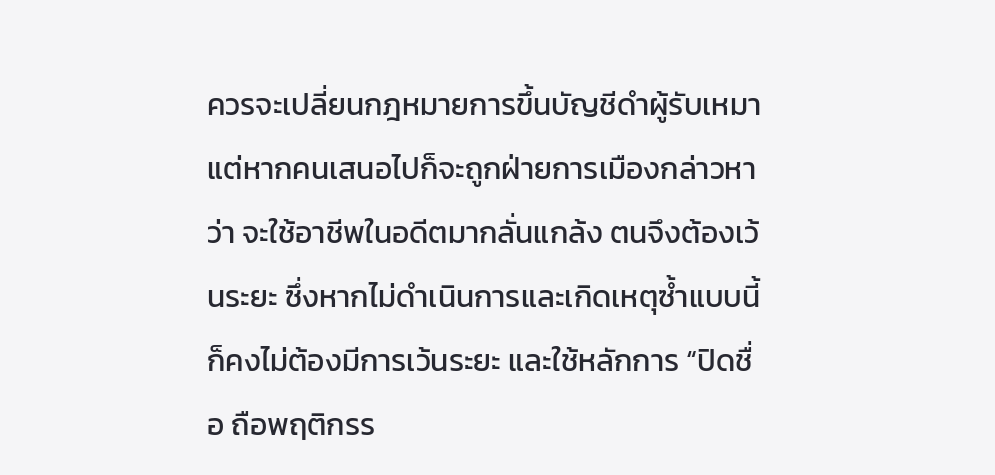ควรจะเปลี่ยนกฎหมายการขึ้นบัญชีดำผู้รับเหมา แต่หากคนเสนอไปก็จะถูกฝ่ายการเมืองกล่าวหาว่า จะใช้อาชีพในอดีตมากลั่นแกล้ง ตนจึงต้องเว้นระยะ ซึ่งหากไม่ดำเนินการและเกิดเหตุซ้ำแบบนี้ ก็คงไม่ต้องมีการเว้นระยะ และใช้หลักการ “ปิดชื่อ ถือพฤติกรร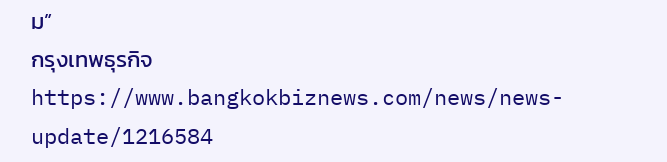ม”
กรุงเทพธุรกิจ
https://www.bangkokbiznews.com/news/news-update/1216584